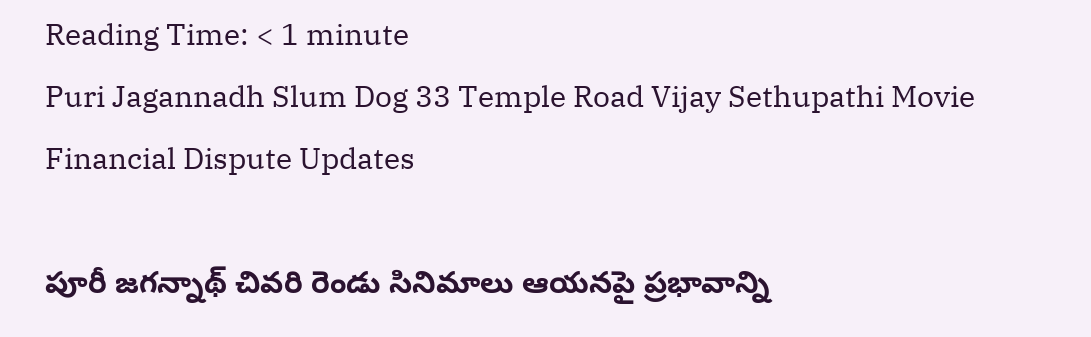Reading Time: < 1 minute
Puri Jagannadh Slum Dog 33 Temple Road Vijay Sethupathi Movie Financial Dispute Updates

పూరీ జగన్నాథ్ చివరి రెండు సినిమాలు ఆయనపై ప్రభావాన్ని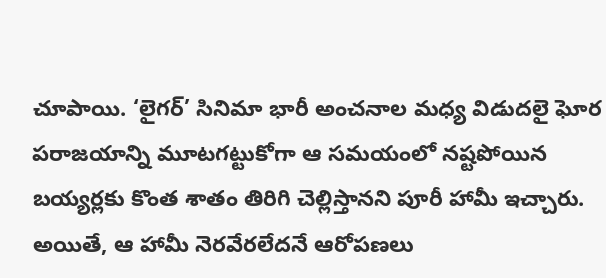చూపాయి. ‘లైగర్’ సినిమా భారీ అంచనాల మధ్య విడుదలై ఘోర పరాజయాన్ని మూటగట్టుకోగా ఆ సమయంలో నష్టపోయిన బయ్యర్లకు కొంత శాతం తిరిగి చెల్లిస్తానని పూరీ హామీ ఇచ్చారు. అయితే, ఆ హామీ నెరవేరలేదనే ఆరోపణలు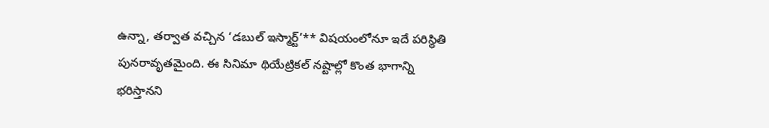ఉన్నా, తర్వాత వచ్చిన ‘డబుల్ ఇస్మార్ట్’** విషయంలోనూ ఇదే పరిస్థితి పునరావృతమైంది. ఈ సినిమా థియేట్రికల్ నష్టాల్లో కొంత భాగాన్ని భరిస్తానని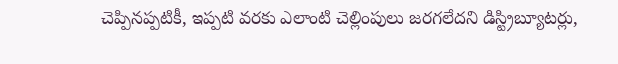చెప్పినప్పటికీ, ఇప్పటి వరకు ఎలాంటి చెల్లింపులు జరగలేదని డిస్ట్రిబ్యూటర్లు,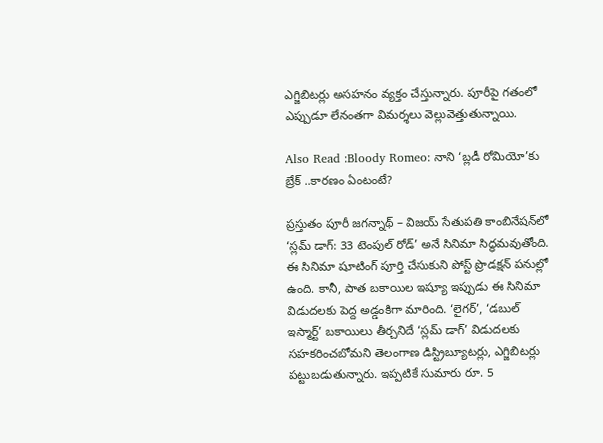ఎగ్జిబిటర్లు అసహనం వ్యక్తం చేస్తున్నారు. పూరీపై గతంలో ఎప్పుడూ లేనంతగా విమర్శలు వెల్లువెత్తుతున్నాయి.

Also Read :Bloody Romeo: నాని ‘బ్లడీ రోమియో’కు బ్రేక్ ..కారణం ఏంటంటే?

ప్రస్తుతం పూరీ జగన్నాథ్ – విజయ్ సేతుపతి కాంబినేషన్‌లో ‘స్లమ్ డాగ్: 33 టెంపుల్ రోడ్’ అనే సినిమా సిద్ధమవుతోంది. ఈ సినిమా షూటింగ్ పూర్తి చేసుకుని పోస్ట్ ప్రొడక్షన్ పనుల్లో ఉంది. కానీ, పాత బకాయిల ఇష్యూ ఇప్పుడు ఈ సినిమా విడుదలకు పెద్ద అడ్డంకిగా మారింది. ‘లైగర్’, ‘డబుల్ ఇస్మార్ట్’ బకాయిలు తీర్చనిదే ‘స్లమ్ డాగ్’ విడుదలకు సహకరించబోమని తెలంగాణ డిస్ట్రిబ్యూటర్లు, ఎగ్జిబిటర్లు పట్టుబడుతున్నారు. ఇప్పటికే సుమారు రూ. 5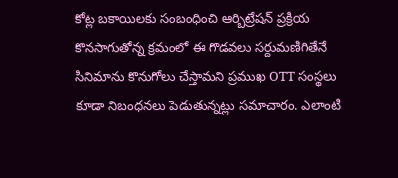కోట్ల బకాయిలకు సంబంధించి ఆర్బిట్రేషన్ ప్రక్రియ కొనసాగుతోన్న క్రమంలో ఈ గొడవలు సర్దుమణిగితేనే సినిమాను కొనుగోలు చేస్తామని ప్రముఖ OTT సంస్థలు కూడా నిబంధనలు పెడుతున్నట్లు సమాచారం. ఎలాంటి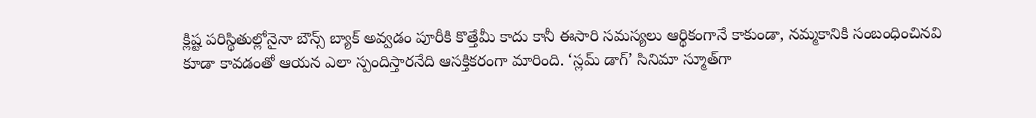క్లిష్ట పరిస్థితుల్లోనైనా బౌన్స్ బ్యాక్ అవ్వడం పూరీకి కొత్తేమీ కాదు కానీ ఈసారి సమస్యలు ఆర్థికంగానే కాకుండా, నమ్మకానికి సంబంధించినవి కూడా కావడంతో ఆయన ఎలా స్పందిస్తారనేది ఆసక్తికరంగా మారింది. ‘స్లమ్ డాగ్’ సినిమా స్మూత్‌గా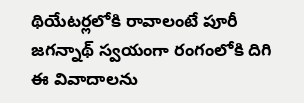థియేటర్లలోకి రావాలంటే పూరీ జగన్నాథ్ స్వయంగా రంగంలోకి దిగి ఈ వివాదాలను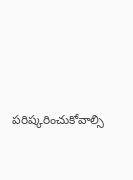పరిష్కరించుకోవాల్సి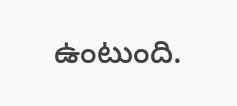ఉంటుంది.